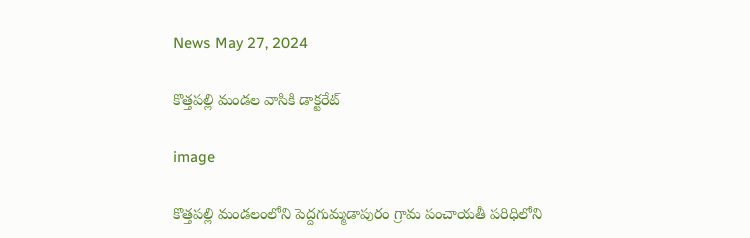News May 27, 2024

కొత్తపల్లి మండల వాసికి డాక్టరేట్

image

కొత్తపల్లి మండలంలోని పెద్దగుమ్మడాపురం గ్రామ పంచాయతీ పరిధిలోని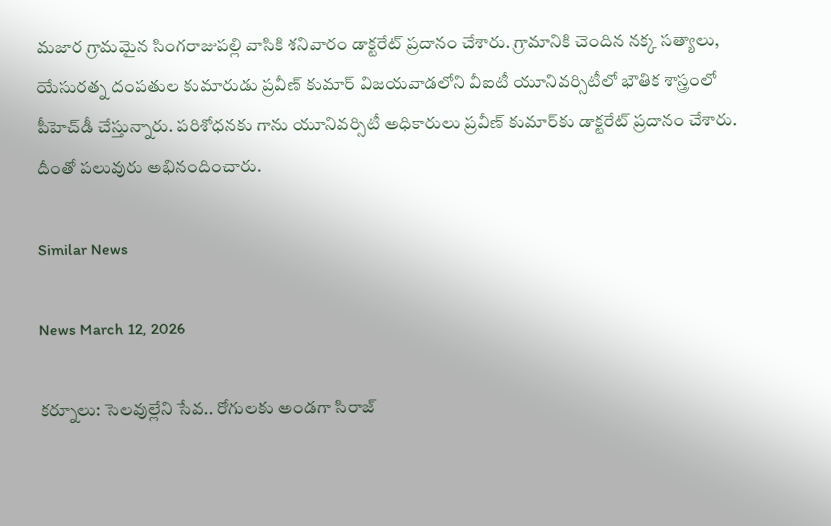మజార గ్రామమైన సింగరాజుపల్లి వాసికి శనివారం డాక్టరేట్ ప్రదానం చేశారు. గ్రామానికి చెందిన నక్క సత్యాలు, యేసురత్న దంపతుల కుమారుడు ప్రవీణ్ కుమార్ విజయవాడలోని వీఐటీ యూనివర్సిటీలో భౌతిక శాస్త్రంలో పీహెచ్‌డీ చేస్తున్నారు. పరిశోధనకు గాను యూనివర్సిటీ అధికారులు ప్రవీణ్ కుమార్‌కు డాక్టరేట్ ప్రదానం చేశారు. దీంతో పలువురు అభినందించారు.

Similar News

News March 12, 2026

కర్నూలు: సెలవుల్లేని సేవ.. రోగులకు అండగా సిరాజ్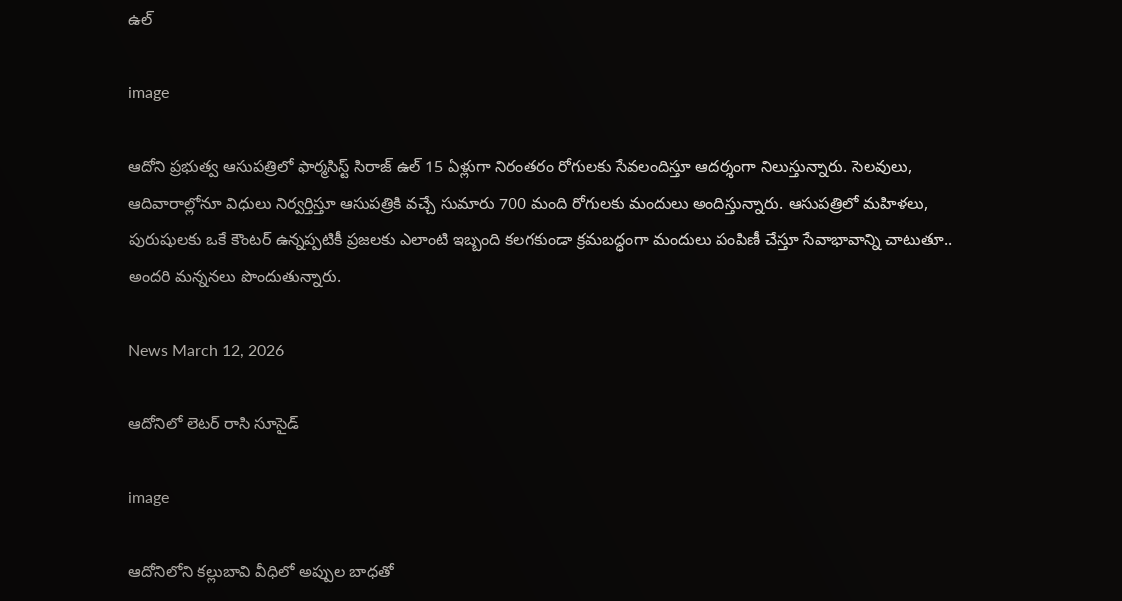ఉల్

image

ఆదోని ప్రభుత్వ ఆసుపత్రిలో ఫార్మసిస్ట్ సిరాజ్ ఉల్ 15 ఏళ్లుగా నిరంతరం రోగులకు సేవలందిస్తూ ఆదర్శంగా నిలుస్తున్నారు. సెలవులు, ఆదివారాల్లోనూ విధులు నిర్వర్తిస్తూ ఆసుపత్రికి వచ్చే సుమారు 700 మంది రోగులకు మందులు అందిస్తున్నారు. ఆసుపత్రిలో మహిళలు, పురుషులకు ఒకే కౌంటర్ ఉన్నప్పటికీ ప్రజలకు ఎలాంటి ఇబ్బంది కలగకుండా క్రమబద్ధంగా మందులు పంపిణీ చేస్తూ సేవాభావాన్ని చాటుతూ.. అందరి మన్ననలు పొందుతున్నారు.

News March 12, 2026

ఆదోనిలో లెటర్ రాసి సూసైడ్

image

ఆదోనిలోని కల్లుబావి వీధిలో అప్పుల బాధతో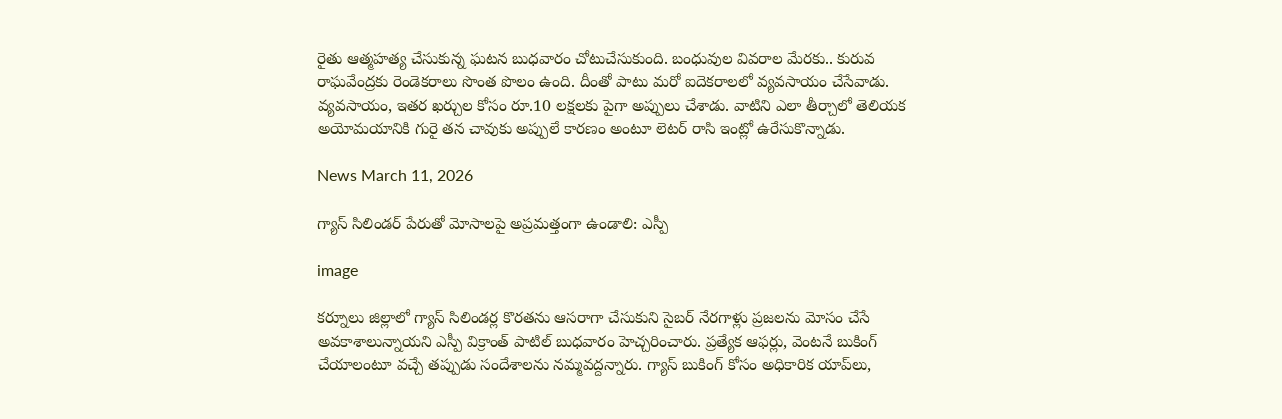రైతు ఆత్మహత్య చేసుకున్న ఘటన బుధవారం చోటుచేసుకుంది. బంధువుల వివరాల మేరకు.. కురువ రాఘవేంద్రకు రెండెకరాలు సొంత పొలం ఉంది. దీంతో పాటు మరో ఐదెకరాలలో వ్యవసాయం చేసేవాడు. వ్యవసాయం, ఇతర ఖర్చుల కోసం రూ.10 లక్షలకు పైగా అప్పులు చేశాడు. వాటిని ఎలా తీర్చాలో తెలియక అయోమయానికి గురై తన చావుకు అప్పులే కారణం అంటూ లెటర్ రాసి ఇంట్లో ఉరేసుకొన్నాడు.

News March 11, 2026

గ్యాస్ సిలిండర్ పేరుతో మోసాలపై అప్రమత్తంగా ఉండాలి: ఎస్పీ

image

కర్నూలు జిల్లాలో గ్యాస్ సిలిండర్ల కొరతను ఆసరాగా చేసుకుని సైబర్ నేరగాళ్లు ప్రజలను మోసం చేసే అవకాశాలున్నాయని ఎస్పీ విక్రాంత్ పాటిల్ బుధవారం హెచ్చరించారు. ప్రత్యేక ఆఫర్లు, వెంటనే బుకింగ్ చేయాలంటూ వచ్చే తప్పుడు సందేశాలను నమ్మవద్దన్నారు. గ్యాస్ బుకింగ్ కోసం అధికారిక యాప్‌లు,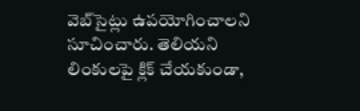వెబ్‌సైట్లు ఉపయోగించాలని సూచించారు. తెలియని లింకులపై క్లిక్ చేయకుండా,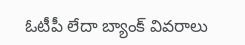ఓటీపీ లేదా బ్యాంక్ వివరాలు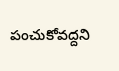పంచుకోవద్దని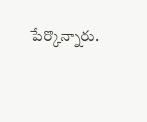పేర్కొన్నారు.